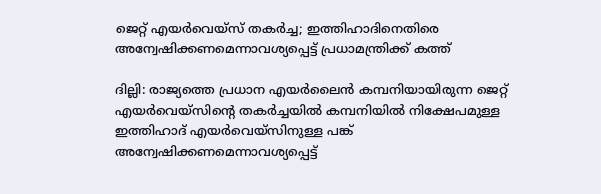ജെറ്റ് എയര്‍വെയ്‌സ് തകര്‍ച്ച; ഇത്തിഹാദിനെതിരെ അന്വേഷിക്കണമെന്നാവശ്യപ്പെട്ട് പ്രധാമന്ത്രിക്ക് കത്ത്

ദില്ലി: രാജ്യത്തെ പ്രധാന എയര്‍ലൈന്‍ കമ്പനിയായിരുന്ന ജെറ്റ് എയര്‍വെയ്‌സിന്റെ തകര്‍ച്ചയില്‍ കമ്പനിയില്‍ നിക്ഷേപമുള്ള ഇത്തിഹാദ് എയര്‍വെയ്‌സിനുള്ള പങ്ക് അന്വേഷിക്കണമെന്നാവശ്യപ്പെട്ട്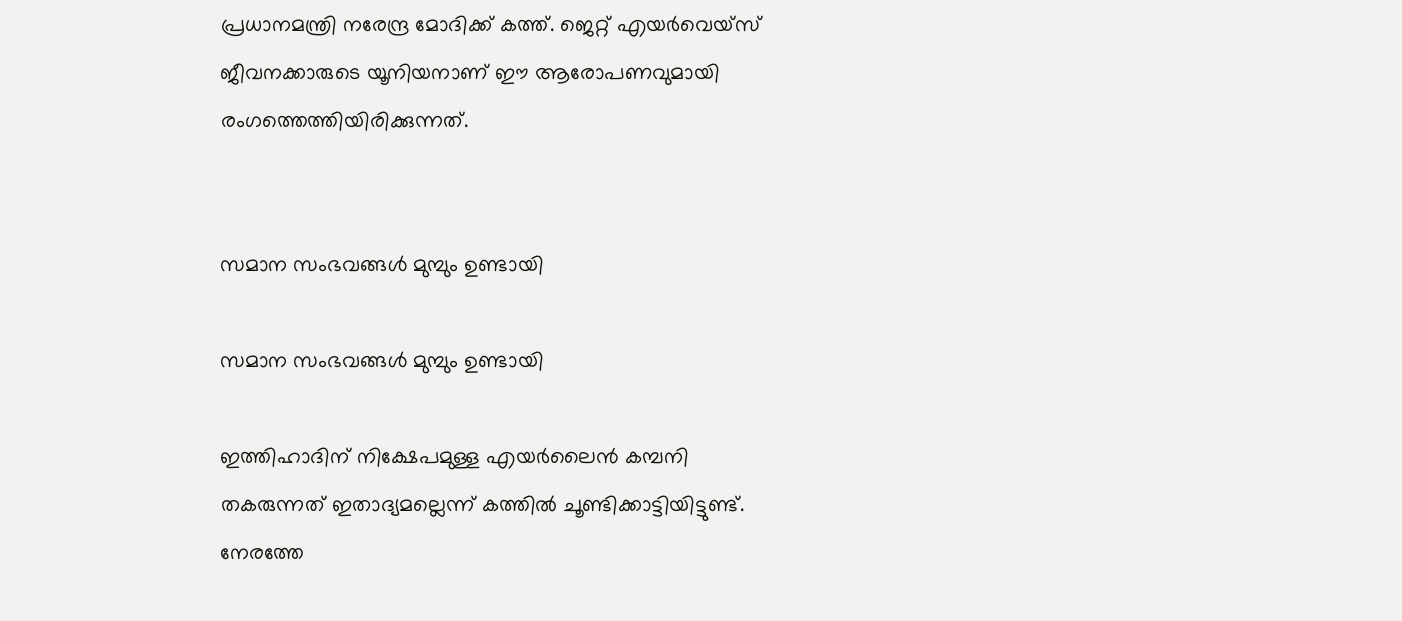പ്രധാനമന്ത്രി നരേന്ദ്ര മോദിക്ക് കത്ത്. ജെറ്റ് എയര്‍വെയ്‌സ് ജീവനക്കാരുടെ യൂനിയനാണ് ഈ ആരോപണവുമായി രംഗത്തെത്തിയിരിക്കുന്നത്.


സമാന സംഭവങ്ങള്‍ മുമ്പും ഉണ്ടായി

സമാന സംഭവങ്ങള്‍ മുമ്പും ഉണ്ടായി

ഇത്തിഹാദിന് നിക്ഷേപമുള്ള എയര്‍ലൈന്‍ കമ്പനി തകരുന്നത് ഇതാദ്യമല്ലെന്ന് കത്തില്‍ ചൂണ്ടിക്കാട്ടിയിട്ടുണ്ട്. നേരത്തേ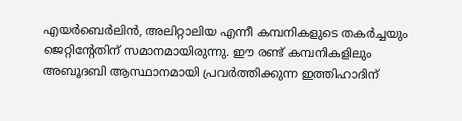എയര്‍ബെര്‍ലിന്‍, അലിറ്റാലിയ എന്നീ കമ്പനികളുടെ തകര്‍ച്ചയും ജെറ്റിന്റേതിന് സമാനമായിരുന്നു. ഈ രണ്ട് കമ്പനികളിലും അബൂദബി ആസ്ഥാനമായി പ്രവര്‍ത്തിക്കുന്ന ഇത്തിഹാദിന്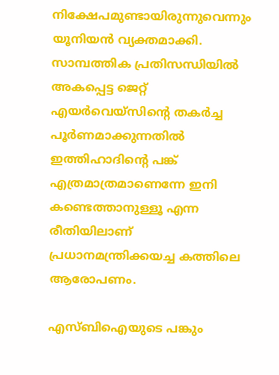നിക്ഷേപമുണ്ടായിരുന്നുവെന്നും യൂനിയന്‍ വ്യക്തമാക്കി. സാമ്പത്തിക പ്രതിസന്ധിയില്‍ അകപ്പെട്ട ജെറ്റ് എയര്‍വെയ്‌സിന്റെ തകര്‍ച്ച പൂര്‍ണമാക്കുന്നതില്‍ ഇത്തിഹാദിന്റെ പങ്ക് എത്രമാത്രമാണെന്നേ ഇനി കണ്ടെത്താനുള്ളൂ എന്ന രീതിയിലാണ് പ്രധാനമന്ത്രിക്കയച്ച കത്തിലെ ആരോപണം.

എസ്ബിഐയുടെ പങ്കും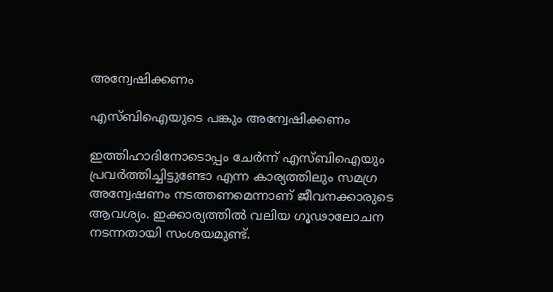അന്വേഷിക്കണം

എസ്ബിഐയുടെ പങ്കും അന്വേഷിക്കണം

ഇത്തിഹാദിനോടൊപ്പം ചേര്‍ന്ന് എസ്ബിഐയും പ്രവര്‍ത്തിച്ചിട്ടുണ്ടോ എന്ന കാര്യത്തിലും സമഗ്ര അന്വേഷണം നടത്തണമെന്നാണ് ജീവനക്കാരുടെ ആവശ്യം. ഇക്കാര്യത്തില്‍ വലിയ ഗൂഢാലോചന നടന്നതായി സംശയമുണ്ട്.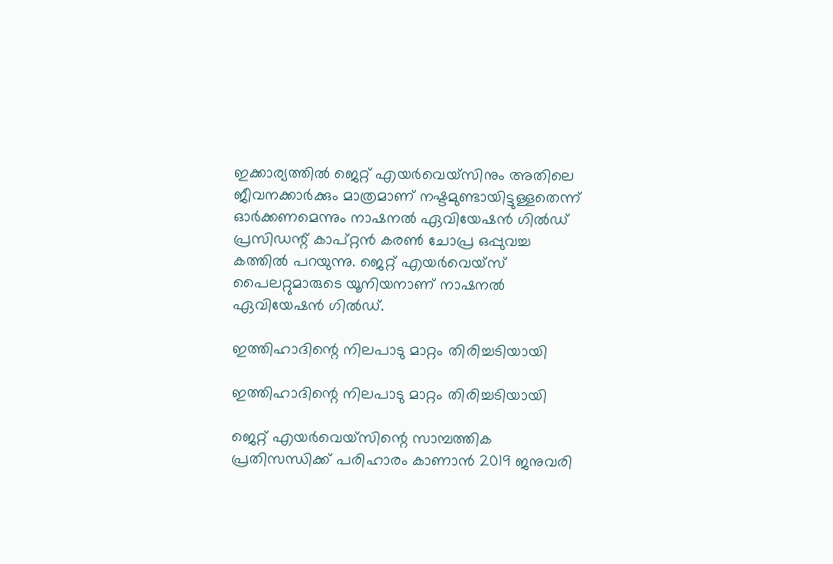ഇക്കാര്യത്തില്‍ ജെറ്റ് എയര്‍വെയ്‌സിനും അതിലെ ജീവനക്കാര്‍ക്കും മാത്രമാണ് നഷ്ടമുണ്ടായിട്ടുള്ളതെന്ന് ഓര്‍ക്കണമെന്നും നാഷനല്‍ ഏവിയേഷന്‍ ഗില്‍ഡ് പ്രസിഡന്റ് കാപ്റ്റന്‍ കരണ്‍ ചോപ്ര ഒപ്പുവച്ച കത്തില്‍ പറയുന്നു. ജെറ്റ് എയര്‍വെയ്‌സ് പൈലറ്റുമാരുടെ യൂനിയനാണ് നാഷനല്‍ ഏവിയേഷന്‍ ഗില്‍ഡ്.

ഇത്തിഹാദിന്റെ നിലപാടു മാറ്റം തിരിച്ചടിയായി

ഇത്തിഹാദിന്റെ നിലപാടു മാറ്റം തിരിച്ചടിയായി

ജെറ്റ് എയര്‍വെയ്‌സിന്റെ സാമ്പത്തിക പ്രതിസന്ധിക്ക് പരിഹാരം കാണാന്‍ 2019 ജനുവരി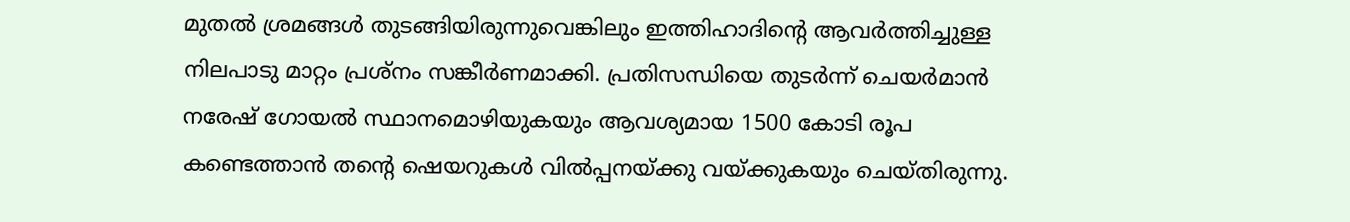മുതല്‍ ശ്രമങ്ങള്‍ തുടങ്ങിയിരുന്നുവെങ്കിലും ഇത്തിഹാദിന്റെ ആവര്‍ത്തിച്ചുള്ള നിലപാടു മാറ്റം പ്രശ്‌നം സങ്കീര്‍ണമാക്കി. പ്രതിസന്ധിയെ തുടര്‍ന്ന് ചെയര്‍മാന്‍ നരേഷ് ഗോയല്‍ സ്ഥാനമൊഴിയുകയും ആവശ്യമായ 1500 കോടി രൂപ കണ്ടെത്താന്‍ തന്റെ ഷെയറുകള്‍ വില്‍പ്പനയ്ക്കു വയ്ക്കുകയും ചെയ്തിരുന്നു.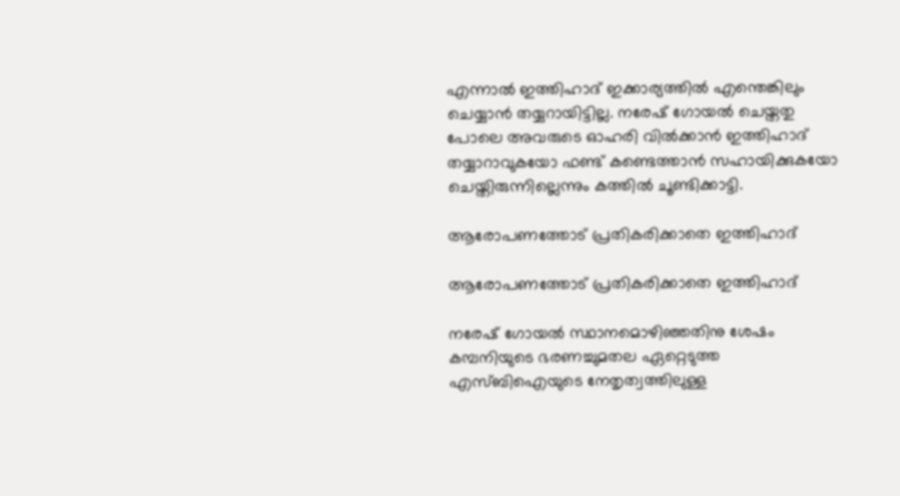എന്നാല്‍ ഇത്തിഹാദ് ഇക്കാര്യത്തില്‍ എന്തെങ്കിലും ചെയ്യാന്‍ തയ്യറായിട്ടില്ല. നരേഷ് ഗോയല്‍ ചെയ്തതു പോലെ അവരുടെ ഓഹരി വില്‍ക്കാന്‍ ഇത്തിഹാദ് തയ്യാറാവുകയോ ഫണ്ട് കണ്ടെത്താന്‍ സഹായിക്കുകയോ ചെയ്തിരുന്നില്ലെന്നും കത്തില്‍ ചൂണ്ടിക്കാട്ടി.

ആരോപണത്തോട് പ്രതികരിക്കാതെ ഇത്തിഹാദ്

ആരോപണത്തോട് പ്രതികരിക്കാതെ ഇത്തിഹാദ്

നരേഷ് ഗോയല്‍ സ്ഥാനമൊഴിഞ്ഞതിനു ശേഷം കമ്പനിയുടെ ഭരണച്ചുമതല ഏറ്റെടുത്ത എസ്ബിഐയുടെ നേതൃത്വത്തിലുള്ള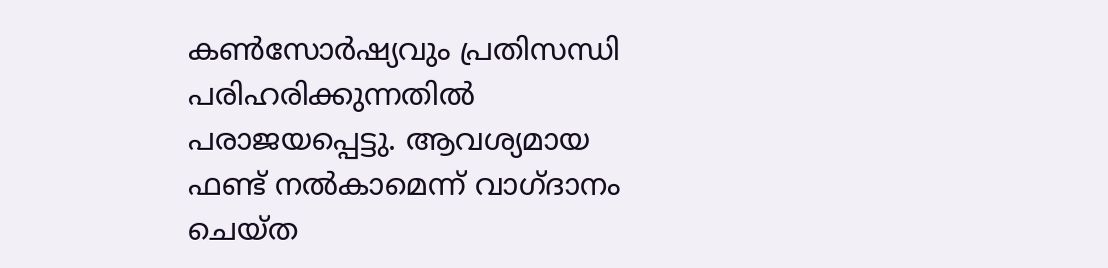കണ്‍സോര്‍ഷ്യവും പ്രതിസന്ധി പരിഹരിക്കുന്നതില്‍ പരാജയപ്പെട്ടു. ആവശ്യമായ ഫണ്ട് നല്‍കാമെന്ന് വാഗ്ദാനം ചെയ്ത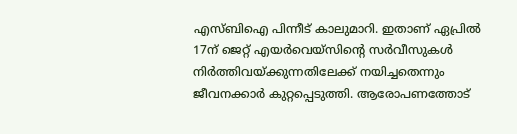എസ്ബിഐ പിന്നീട് കാലുമാറി. ഇതാണ് ഏപ്രില്‍ 17ന് ജെറ്റ് എയര്‍വെയ്‌സിന്റെ സര്‍വീസുകള്‍ നിര്‍ത്തിവയ്ക്കുന്നതിലേക്ക് നയിച്ചതെന്നും ജീവനക്കാര്‍ കുറ്റപ്പെടുത്തി. ആരോപണത്തോട്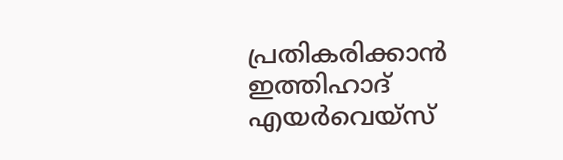പ്രതികരിക്കാന്‍ ഇത്തിഹാദ് എയര്‍വെയ്‌സ്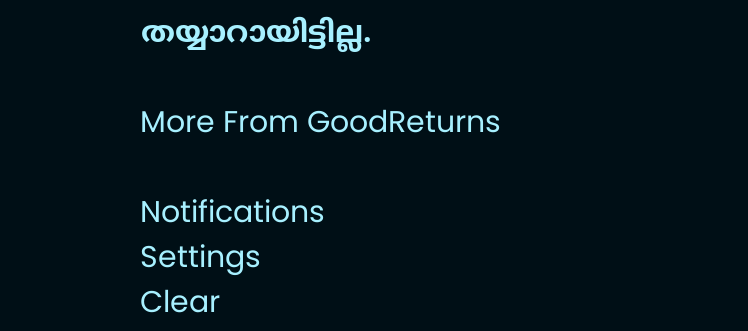തയ്യാറായിട്ടില്ല.

More From GoodReturns

Notifications
Settings
Clear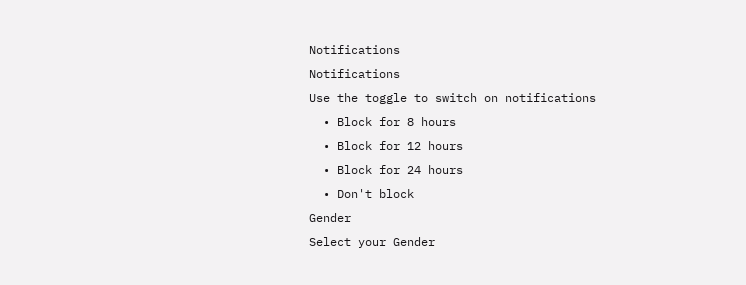Notifications
Notifications
Use the toggle to switch on notifications
  • Block for 8 hours
  • Block for 12 hours
  • Block for 24 hours
  • Don't block
Gender
Select your Gender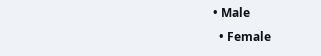• Male
  • Female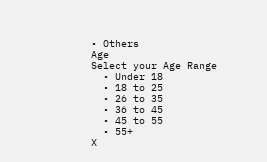• Others
Age
Select your Age Range
  • Under 18
  • 18 to 25
  • 26 to 35
  • 36 to 45
  • 45 to 55
  • 55+
X